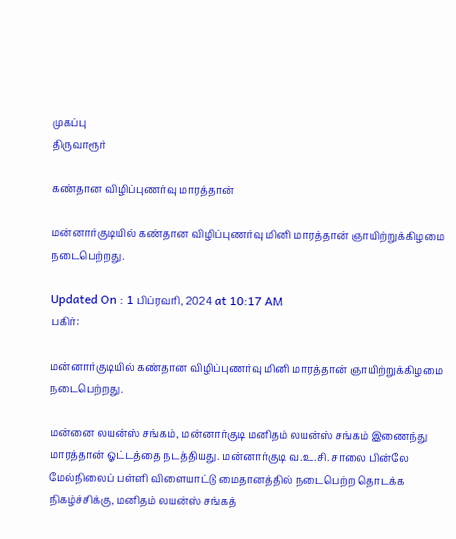முகப்பு
திருவாரூர்

கண்தான விழிப்புணர்வு மாரத்தான்

மன்னார்குடியில் கண்தான விழிப்புணர்வு மினி மாரத்தான் ஞாயிற்றுக்கிழமை நடைபெற்றது.

Updated On : 1 பிப்ரவரி, 2024 at 10:17 AM
பகிர்:

மன்னார்குடியில் கண்தான விழிப்புணர்வு மினி மாரத்தான் ஞாயிற்றுக்கிழமை நடைபெற்றது.

மன்னை லயன்ஸ் சங்கம், மன்னார்குடி மனிதம் லயன்ஸ் சங்கம் இணைந்து மாரத்தான் ஓட்டத்தை நடத்தியது. மன்னார்குடி வ.உ.சி. சாலை பின்லே மேல்நிலைப் பள்ளி விளையாட்டு மைதானத்தில் நடைபெற்ற தொடக்க நிகழ்ச்சிக்கு, மனிதம் லயன்ஸ் சங்கத்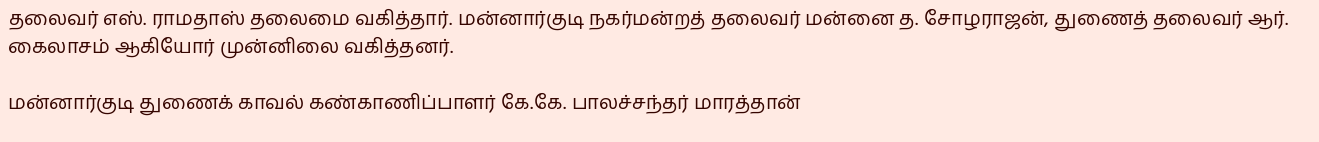தலைவர் எஸ். ராமதாஸ் தலைமை வகித்தார். மன்னார்குடி நகர்மன்றத் தலைவர் மன்னை த. சோழராஜன், துணைத் தலைவர் ஆர். கைலாசம் ஆகியோர் முன்னிலை வகித்தனர்.

மன்னார்குடி துணைக் காவல் கண்காணிப்பாளர் கே.கே. பாலச்சந்தர் மாரத்தான்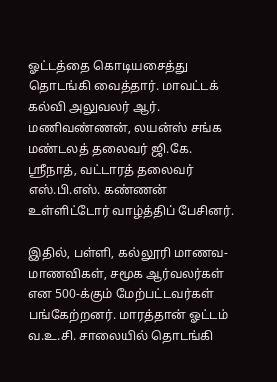ஓட்டத்தை கொடியசைத்து தொடங்கி வைத்தார். மாவட்டக் கல்வி அலுவலர் ஆர். மணிவண்ணன், லயன்ஸ் சங்க மண்டலத் தலைவர் ஜி.கே. ஸ்ரீநாத், வட்டாரத் தலைவர் எஸ்.பி.எஸ். கண்ணன் உள்ளிட்டோர் வாழ்த்திப் பேசினர்.

இதில், பள்ளி, கல்லூரி மாணவ-மாணவிகள், சமூக ஆர்வலர்கள் என 500-க்கும் மேற்பட்டவர்கள் பங்கேற்றனர். மாரத்தான் ஓட்டம் வ.உ.சி. சாலையில் தொடங்கி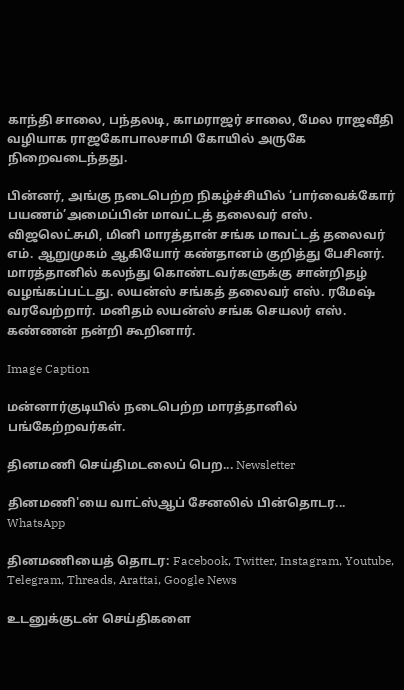காந்தி சாலை, பந்தலடி, காமராஜர் சாலை, மேல ராஜவீதி வழியாக ராஜகோபாலசாமி கோயில் அருகே நிறைவடைந்தது.

பின்னர், அங்கு நடைபெற்ற நிகழ்ச்சியில் ‘பார்வைக்கோர் பயணம்’அமைப்பின் மாவட்டத் தலைவர் எஸ். விஜலெட்சுமி, மினி மாரத்தான் சங்க மாவட்டத் தலைவர் எம். ஆறுமுகம் ஆகியோர் கண்தானம் குறித்து பேசினர். மாரத்தானில் கலந்து கொண்டவர்களுக்கு சான்றிதழ் வழங்கப்பட்டது. லயன்ஸ் சங்கத் தலைவர் எஸ். ரமேஷ் வரவேற்றார். மனிதம் லயன்ஸ் சங்க செயலர் எஸ். கண்ணன் நன்றி கூறினார்.

Image Caption

மன்னார்குடியில் நடைபெற்ற மாரத்தானில் பங்கேற்றவர்கள்.

தினமணி செய்திமடலைப் பெற... Newsletter

தினமணி'யை வாட்ஸ்ஆப் சேனலில் பின்தொடர... WhatsApp

தினமணியைத் தொடர: Facebook, Twitter, Instagram, Youtube, Telegram, Threads, Arattai, Google News

உடனுக்குடன் செய்திகளை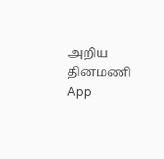அறிய தினமணி App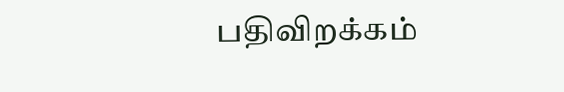பதிவிறக்கம்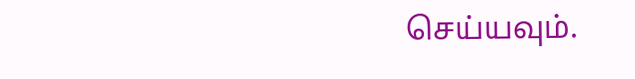செய்யவும்.